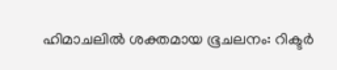ഹിമാചലിൽ ശക്തമായ ഭൂചലനം: റിക്ടർ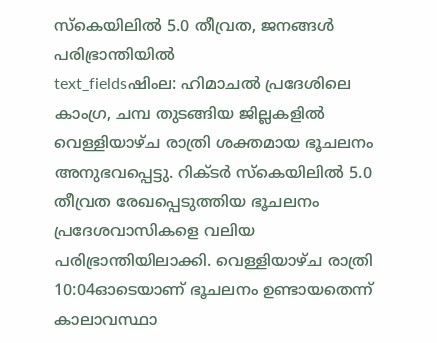സ്കെയിലിൽ 5.0 തീവ്രത, ജനങ്ങൾ പരിഭ്രാന്തിയിൽ
text_fieldsഷിംല: ഹിമാചൽ പ്രദേശിലെ കാംഗ്ര, ചമ്പ തുടങ്ങിയ ജില്ലകളിൽ വെള്ളിയാഴ്ച രാത്രി ശക്തമായ ഭൂചലനം അനുഭവപ്പെട്ടു. റിക്ടർ സ്കെയിലിൽ 5.0 തീവ്രത രേഖപ്പെടുത്തിയ ഭൂചലനം പ്രദേശവാസികളെ വലിയ പരിഭ്രാന്തിയിലാക്കി. വെള്ളിയാഴ്ച രാത്രി 10:04ഓടെയാണ് ഭൂചലനം ഉണ്ടായതെന്ന് കാലാവസ്ഥാ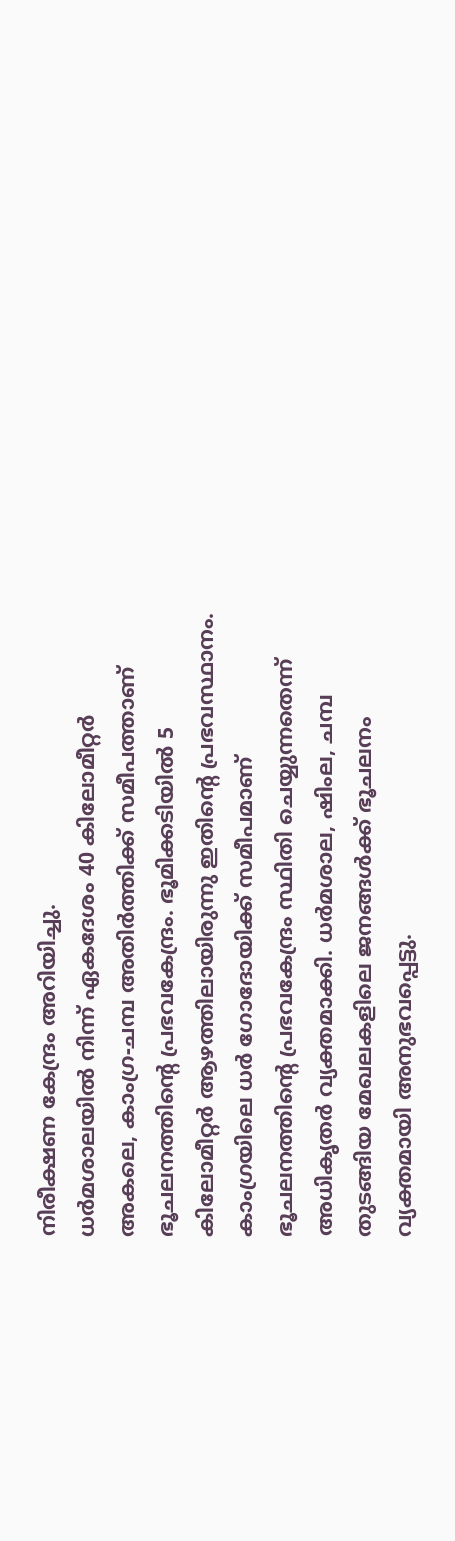നിരീക്ഷണ കേന്ദ്രം അറിയിച്ചു.
ധർമശാലയിൽ നിന്ന് ഏകദേശം 40 കിലോമീറ്റർ അകലെ, കാംഗ്ര-ചമ്പ അതിർത്തിക്ക് സമീപത്താണ് ഭൂചലനത്തിന്റെ പ്രഭവകേന്ദ്രം. ഭൂമിക്കടിയിൽ 5 കിലോമീറ്റർ ആഴത്തിലായിരുന്നു ഇതിന്റെ പ്രഭവസ്ഥാനം. കാംഗ്രയിലെ ധർ ഗോദോയിക്ക് സമീപമാണ് ഭൂചലനത്തിന്റെ പ്രഭവകേന്ദ്രം സ്ഥിതി ചെയ്യുന്നതെന്ന് അധികൃതർ വ്യക്തമാക്കി. ധർമശാല, ഷിംല, ചമ്പ തുടങ്ങിയ മേഖലകളിലെ ജനങ്ങൾക്ക് ഭൂചലനം വ്യക്തമായി അനുഭവപ്പെട്ടു.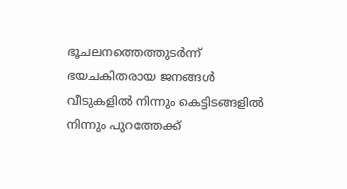ഭൂചലനത്തെത്തുടർന്ന് ഭയചകിതരായ ജനങ്ങൾ വീടുകളിൽ നിന്നും കെട്ടിടങ്ങളിൽ നിന്നും പുറത്തേക്ക്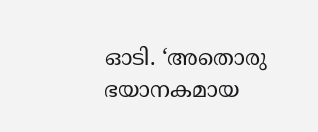ഓടി. ‘അതൊരു ഭയാനകമായ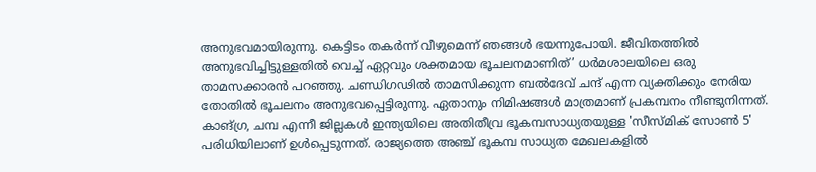അനുഭവമായിരുന്നു. കെട്ടിടം തകർന്ന് വീഴുമെന്ന് ഞങ്ങൾ ഭയന്നുപോയി. ജീവിതത്തിൽ അനുഭവിച്ചിട്ടുള്ളതിൽ വെച്ച് ഏറ്റവും ശക്തമായ ഭൂചലനമാണിത്’ ധർമശാലയിലെ ഒരു താമസക്കാരൻ പറഞ്ഞു. ചണ്ഡിഗഢിൽ താമസിക്കുന്ന ബൽദേവ് ചന്ദ് എന്ന വ്യക്തിക്കും നേരിയ തോതിൽ ഭൂചലനം അനുഭവപ്പെട്ടിരുന്നു. ഏതാനും നിമിഷങ്ങൾ മാത്രമാണ് പ്രകമ്പനം നീണ്ടുനിന്നത്.
കാങ്ഗ്ര, ചമ്പ എന്നീ ജില്ലകൾ ഇന്ത്യയിലെ അതിതീവ്ര ഭൂകമ്പസാധ്യതയുള്ള 'സീസ്മിക് സോൺ 5' പരിധിയിലാണ് ഉൾപ്പെടുന്നത്. രാജ്യത്തെ അഞ്ച് ഭൂകമ്പ സാധ്യത മേഖലകളിൽ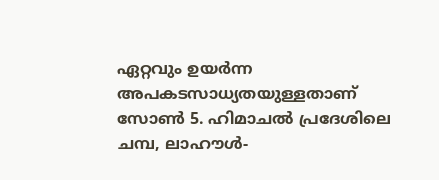ഏറ്റവും ഉയർന്ന അപകടസാധ്യതയുള്ളതാണ് സോൺ 5. ഹിമാചൽ പ്രദേശിലെ ചമ്പ, ലാഹൗൾ-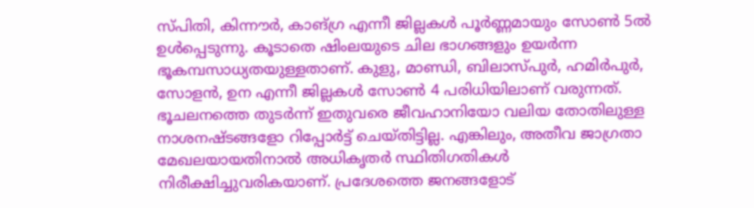സ്പിതി, കിന്നൗർ, കാങ്ഗ്ര എന്നീ ജില്ലകൾ പൂർണ്ണമായും സോൺ 5ൽ ഉൾപ്പെടുന്നു. കൂടാതെ ഷിംലയുടെ ചില ഭാഗങ്ങളും ഉയർന്ന ഭൂകമ്പസാധ്യതയുള്ളതാണ്. കുളു, മാണ്ഡി, ബിലാസ്പുർ, ഹമിർപുർ, സോളൻ, ഉന എന്നീ ജില്ലകൾ സോൺ 4 പരിധിയിലാണ് വരുന്നത്.
ഭൂചലനത്തെ തുടർന്ന് ഇതുവരെ ജീവഹാനിയോ വലിയ തോതിലുള്ള നാശനഷ്ടങ്ങളോ റിപ്പോർട്ട് ചെയ്തിട്ടില്ല. എങ്കിലും, അതീവ ജാഗ്രതാ മേഖലയായതിനാൽ അധികൃതർ സ്ഥിതിഗതികൾ നിരീക്ഷിച്ചുവരികയാണ്. പ്രദേശത്തെ ജനങ്ങളോട്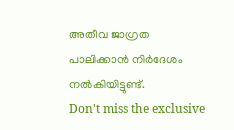അതീവ ജാഗ്രത പാലിക്കാൻ നിർദേശം നൽകിയിട്ടുണ്ട്.
Don't miss the exclusive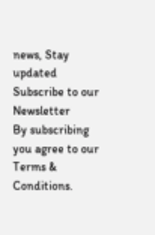news, Stay updated
Subscribe to our Newsletter
By subscribing you agree to our Terms & Conditions.